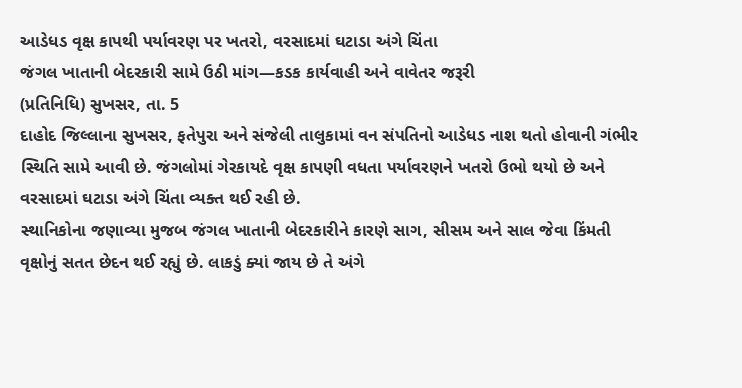આડેધડ વૃક્ષ કાપથી પર્યાવરણ પર ખતરો, વરસાદમાં ઘટાડા અંગે ચિંતા
જંગલ ખાતાની બેદરકારી સામે ઉઠી માંગ—કડક કાર્યવાહી અને વાવેતર જરૂરી
(પ્રતિનિધિ) સુખસર, તા. 5
દાહોદ જિલ્લાના સુખસર, ફતેપુરા અને સંજેલી તાલુકામાં વન સંપતિનો આડેધડ નાશ થતો હોવાની ગંભીર સ્થિતિ સામે આવી છે. જંગલોમાં ગેરકાયદે વૃક્ષ કાપણી વધતા પર્યાવરણને ખતરો ઉભો થયો છે અને વરસાદમાં ઘટાડા અંગે ચિંતા વ્યક્ત થઈ રહી છે.
સ્થાનિકોના જણાવ્યા મુજબ જંગલ ખાતાની બેદરકારીને કારણે સાગ, સીસમ અને સાલ જેવા કિંમતી વૃક્ષોનું સતત છેદન થઈ રહ્યું છે. લાકડું ક્યાં જાય છે તે અંગે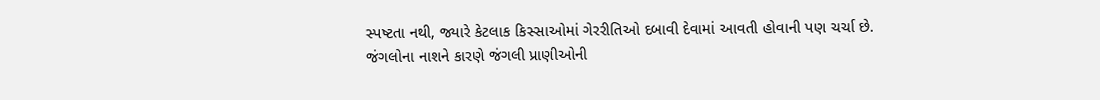સ્પષ્ટતા નથી, જ્યારે કેટલાક કિસ્સાઓમાં ગેરરીતિઓ દબાવી દેવામાં આવતી હોવાની પણ ચર્ચા છે.
જંગલોના નાશને કારણે જંગલી પ્રાણીઓની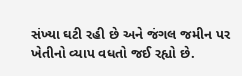સંખ્યા ઘટી રહી છે અને જંગલ જમીન પર ખેતીનો વ્યાપ વધતો જઈ રહ્યો છે.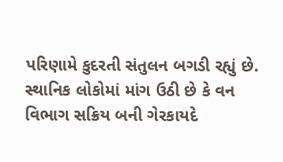પરિણામે કુદરતી સંતુલન બગડી રહ્યું છે.
સ્થાનિક લોકોમાં માંગ ઉઠી છે કે વન વિભાગ સક્રિય બની ગેરકાયદે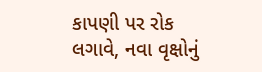કાપણી પર રોક લગાવે, નવા વૃક્ષોનું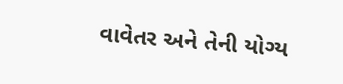વાવેતર અને તેની યોગ્ય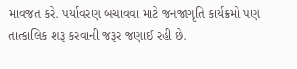માવજત કરે. પર્યાવરણ બચાવવા માટે જનજાગૃતિ કાર્યક્રમો પણ તાત્કાલિક શરૂ કરવાની જરૂર જણાઈ રહી છે.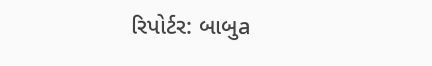રિપોર્ટર: બાબુa